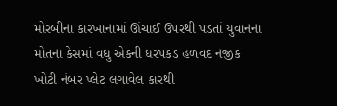મોરબીના કારખાનામાં ઊંચાઈ ઉપરથી પડતાં યુવાનના મોતના કેસમાં વધુ એકની ધરપકડ હળવદ નજીક ખોટી નંબર પ્લેટ લગાવેલ કારથી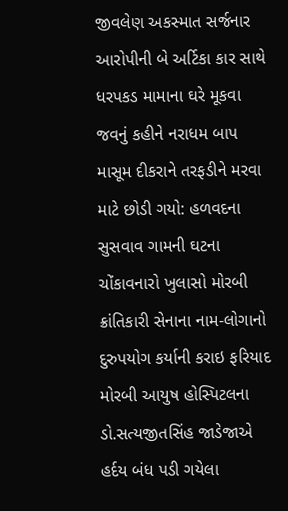જીવલેણ અકસ્માત સર્જનાર આરોપીની બે અર્ટિકા કાર સાથે ધરપકડ મામાના ઘરે મૂકવા જવનું કહીને નરાધમ બાપ માસૂમ દીકરાને તરફડીને મરવા માટે છોડી ગયો: હળવદના સુસવાવ ગામની ઘટના ચોંકાવનારો ખુલાસો મોરબી ક્રાંતિકારી સેનાના નામ-લોગાનો દુરુપયોગ કર્યાની કરાઇ ફરિયાદ મોરબી આયુષ હોસ્પિટલના ડો.સત્યજીતસિંહ જાડેજાએ હર્દય બંધ પડી ગયેલા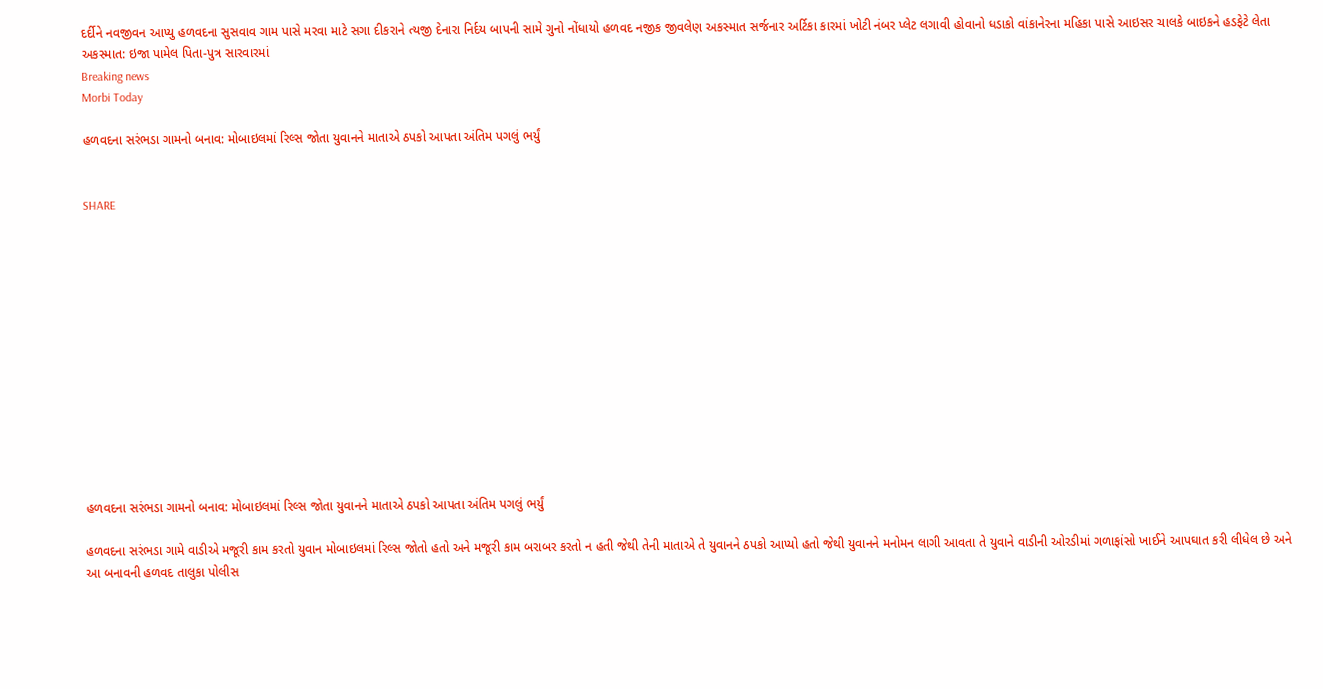દર્દીને નવજીવન આપ્યુ હળવદના સુસવાવ ગામ પાસે મરવા માટે સગા દીકરાને ત્યજી દેનારા નિર્દય બાપની સામે ગુનો નોંધાયો હળવદ નજીક જીવલેણ અકસ્માત સર્જનાર અર્ટિકા કારમાં ખોટી નંબર પ્લેટ લગાવી હોવાનો ધડાકો વાંકાનેરના મહિકા પાસે આઇસર ચાલકે બાઇકને હડફેટે લેતા અકસ્માત: ઇજા પામેલ પિતા-પુત્ર સારવારમાં
Breaking news
Morbi Today

હળવદના સરંભડા ગામનો બનાવ: મોબાઇલમાં રિલ્સ જોતા યુવાનને માતાએ ઠપકો આપતા અંતિમ પગલું ભર્યું


SHARE













હળવદના સરંભડા ગામનો બનાવ: મોબાઇલમાં રિલ્સ જોતા યુવાનને માતાએ ઠપકો આપતા અંતિમ પગલું ભર્યું

હળવદના સરંભડા ગામે વાડીએ મજૂરી કામ કરતો યુવાન મોબાઇલમાં રિલ્સ જોતો હતો અને મજૂરી કામ બરાબર કરતો ન હતી જેથી તેની માતાએ તે યુવાનને ઠપકો આપ્યો હતો જેથી યુવાનને મનોમન લાગી આવતા તે યુવાને વાડીની ઓરડીમાં ગળાફાંસો ખાઈને આપઘાત કરી લીધેલ છે અને આ બનાવની હળવદ તાલુકા પોલીસ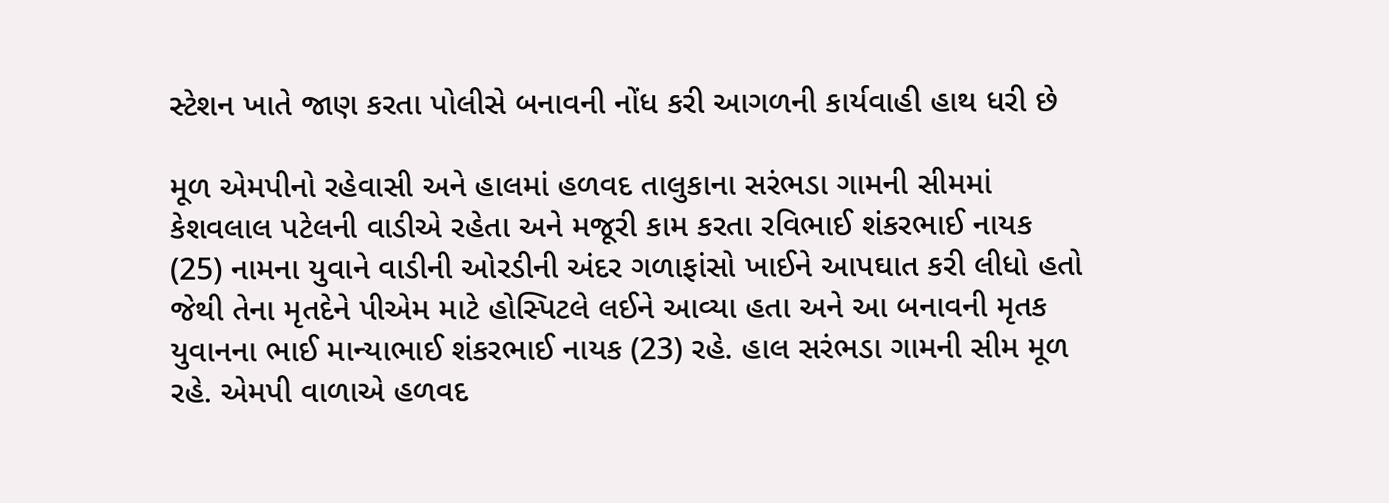સ્ટેશન ખાતે જાણ કરતા પોલીસે બનાવની નોંધ કરી આગળની કાર્યવાહી હાથ ધરી છે

મૂળ એમપીનો રહેવાસી અને હાલમાં હળવદ તાલુકાના સરંભડા ગામની સીમમાં કેશવલાલ પટેલની વાડીએ રહેતા અને મજૂરી કામ કરતા રવિભાઈ શંકરભાઈ નાયક (25) નામના યુવાને વાડીની ઓરડીની અંદર ગળાફાંસો ખાઈને આપઘાત કરી લીધો હતો જેથી તેના મૃતદેને પીએમ માટે હોસ્પિટલે લઈને આવ્યા હતા અને આ બનાવની મૃતક યુવાનના ભાઈ માન્યાભાઈ શંકરભાઈ નાયક (23) રહે. હાલ સરંભડા ગામની સીમ મૂળ રહે. એમપી વાળાએ હળવદ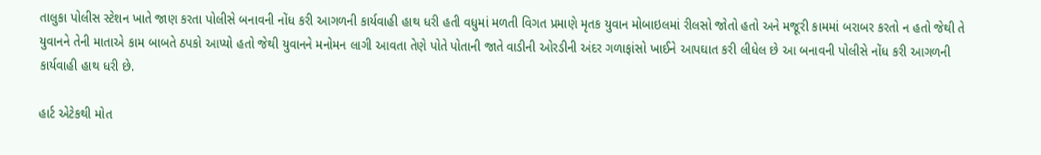તાલુકા પોલીસ સ્ટેશન ખાતે જાણ કરતા પોલીસે બનાવની નોંધ કરી આગળની કાર્યવાહી હાથ ધરી હતી વધુમાં મળતી વિગત પ્રમાણે મૃતક યુવાન મોબાઇલમાં રીલસો જોતો હતો અને મજૂરી કામમાં બરાબર કરતો ન હતો જેથી તે યુવાનને તેની માતાએ કામ બાબતે ઠપકો આપ્યો હતો જેથી યુવાનને મનોમન લાગી આવતા તેણે પોતે પોતાની જાતે વાડીની ઓરડીની અંદર ગળાફાંસો ખાઈને આપઘાત કરી લીધેલ છે આ બનાવની પોલીસે નોંધ કરી આગળની કાર્યવાહી હાથ ધરી છે.

હાર્ટ એટેકથી મોત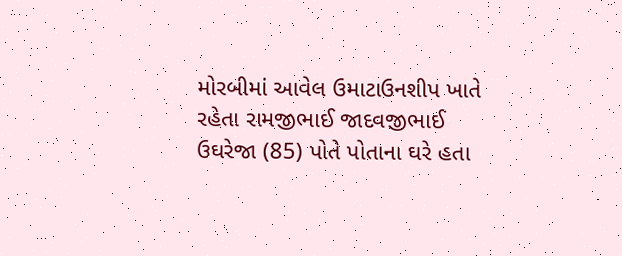મોરબીમાં આવેલ ઉમાટાઉનશીપ ખાતે રહેતા રામજીભાઈ જાદવજીભાઈ ઉઘરેજા (85) પોતે પોતાના ઘરે હતા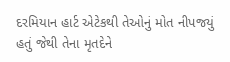દરમિયાન હાર્ટ એટેકથી તેઓનું મોત નીપજયું હતું જેથી તેના મૃતદેને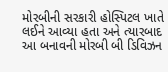મોરબીની સરકારી હોસ્પિટલ ખાતે લઈને આવ્યા હતા અને ત્યારબાદ આ બનાવની મોરબી બી ડિવિઝન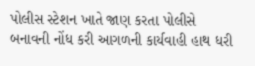પોલીસ સ્ટેશન ખાતે જાણ કરતા પોલીસે બનાવની નોંધ કરી આગળની કાર્યવાહી હાથ ધરી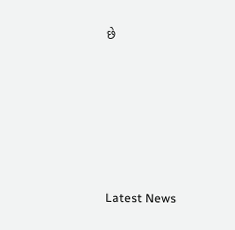છે






Latest News